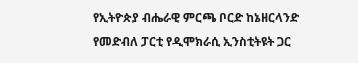የኢትዮጵያ ብሔራዊ ምርጫ ቦርድ ከኔዘርላንድ የመድብለ ፓርቲ የዲሞክራሲ ኢንስቲትዩት ጋር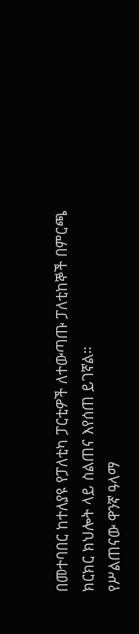በመተባበር ከተለያዩ የፓለቲካ ፓርቲዎች ለተውጣጡ ፓለቲከኞች በምርጫ ክርክር ክህሎት ላይ ስልጠና እየሰጠ ይገኛል።
የሥልጠናው ዋንኛ ዓላማ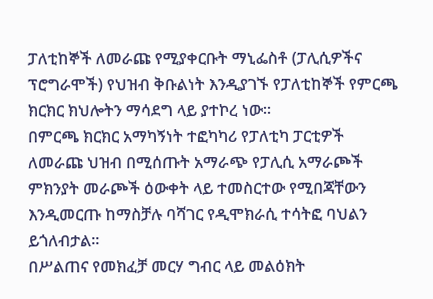ፓለቲከኞች ለመራጩ የሚያቀርቡት ማኒፌስቶ (ፓሊሲዎችና ፕሮግራሞች) የህዝብ ቅቡልነት እንዲያገኙ የፓለቲከኞች የምርጫ ክርክር ክህሎትን ማሳደግ ላይ ያተኮረ ነው።
በምርጫ ክርክር አማካኝነት ተፎካካሪ የፓለቲካ ፓርቲዎች ለመራጩ ህዝብ በሚሰጡት አማራጭ የፓሊሲ አማራጮች ምክንያት መራጮች ዕውቀት ላይ ተመስርተው የሚበጃቸውን እንዲመርጡ ከማስቻሉ ባሻገር የዲሞክራሲ ተሳትፎ ባህልን ይጎለብታል።
በሥልጠና የመክፈቻ መርሃ ግብር ላይ መልዕክት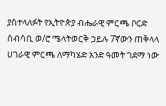ያስተላለፉት የኢትዮጵያ ብሔራዊ ምርጫ ቦርድ ሰብሳቢ ወ/ሮ ሜላትወርቅ ኃይሉ 7ኛውን ጠቅላላ ሀገራዊ ምርጫ ለማካሄድ አንድ ዓመት ገደማ ነው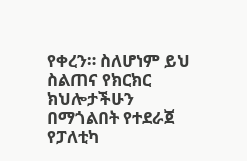የቀረን። ስለሆነም ይህ ስልጠና የክርክር ክህሎታችሁን በማጎልበት የተደራጀ የፓለቲካ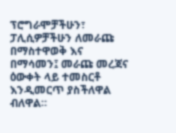ፕሮግራሞቻችሁን፣ ፓሊሲዎቻችሁን ለመራጩ በማስተዋወቅ እና በማሳመን፤ መራጩ መረጃና ዕውቀት ላይ ተመስርቶ እንዲመርጥ ያስችለዋል ብለዋል።